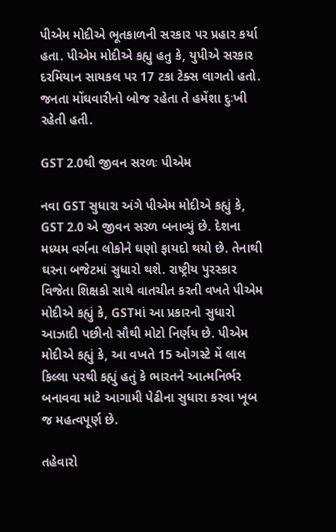પીએમ મોદીએ ભૂતકાળની સરકાર પર પ્રહાર કર્યા હતા. પીએમ મોદીએ કહ્યુ હતુ કે, યુપીએ સરકાર દરમિયાન સાયકલ પર 17 ટકા ટેક્સ લાગતો હતો. જનતા મોંઘવારીનો બોજ રહેતા તે હમેંશા દુઃખી રહેતી હતી.

GST 2.0થી જીવન સરળઃ પીએમ

નવા GST સુધારા અંગે પીએમ મોદીએ કહ્યું કે, GST 2.0 એ જીવન સરળ બનાવ્યું છે. દેશના મધ્યમ વર્ગના લોકોને ઘણો ફાયદો થયો છે. તેનાથી ઘરના બજેટમાં સુધારો થશે. રાષ્ટ્રીય પુરસ્કાર વિજેતા શિક્ષકો સાથે વાતચીત કરતી વખતે પીએમ મોદીએ કહ્યું કે, GSTમાં આ પ્રકારનો સુધારો આઝાદી પછીનો સૌથી મોટો નિર્ણય છે. પીએમ મોદીએ કહ્યું કે, આ વખતે 15 ઓગસ્ટે મેં લાલ કિલ્લા પરથી કહ્યું હતું કે ભારતને આત્મનિર્ભર બનાવવા માટે આગામી પેઢીના સુધારા કરવા ખૂબ જ મહત્વપૂર્ણ છે.

તહેવારો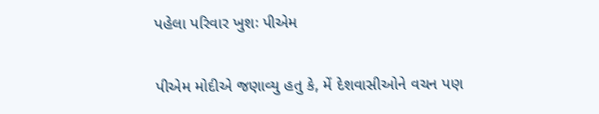પહેલા પરિવાર ખુશઃ પીએમ

પીએમ મોદીએ જણાવ્યુ હતુ કે, મેં દેશવાસીઓને વચન પણ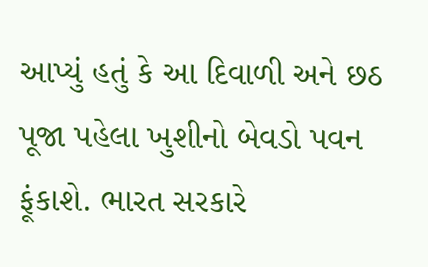આપ્યું હતું કે આ દિવાળી અને છઠ પૂજા પહેલા ખુશીનો બેવડો પવન ફૂંકાશે. ભારત સરકારે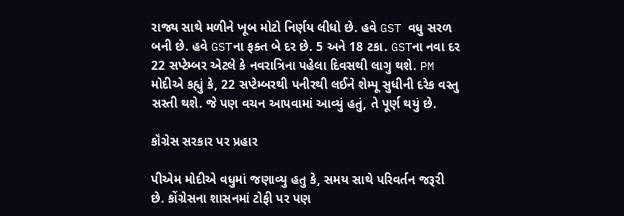રાજ્ય સાથે મળીને ખૂબ મોટો નિર્ણય લીધો છે. હવે GST વધુ સરળ બની છે. હવે GSTના ફક્ત બે દર છે. 5 અને 18 ટકા. GSTના નવા દર 22 સપ્ટેમ્બર એટલે કે નવરાત્રિના પહેલા દિવસથી લાગુ થશે. PM મોદીએ કહ્યું કે, 22 સપ્ટેમ્બરથી પનીરથી લઈને શેમ્પૂ સુધીની દરેક વસ્તુ સસ્તી થશે. જે પણ વચન આપવામાં આવ્યું હતું, તે પૂર્ણ થયું છે.

કૉંગ્રેસ સરકાર પર પ્રહાર

પીએમ મોદીએ વધુમાં જણાવ્યુ હતુ કે, સમય સાથે પરિવર્તન જરૂરી છે. કોંગ્રેસના શાસનમાં ટોફી પર પણ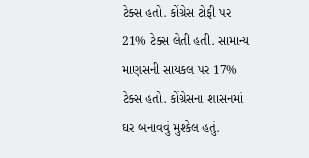ટેક્સ હતો. કોંગ્રેસ ટોફી પર 21% ટેક્સ લેતી હતી. સામાન્ય માણસની સાયકલ પર 17% ટેક્સ હતો. કોંગ્રેસના શાસનમાં ઘર બનાવવું મુશ્કેલ હતું.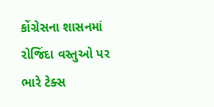કોંગ્રેસના શાસનમાં રોજિંદા વસ્તુઓ પર ભારે ટેક્સ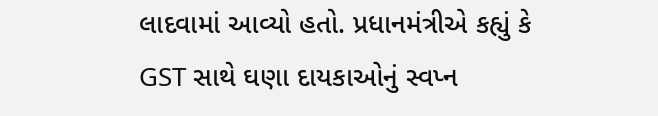લાદવામાં આવ્યો હતો. પ્રધાનમંત્રીએ કહ્યું કે GST સાથે ઘણા દાયકાઓનું સ્વપ્ન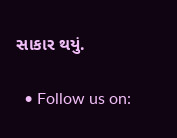સાકાર થયું.

  • Follow us on: